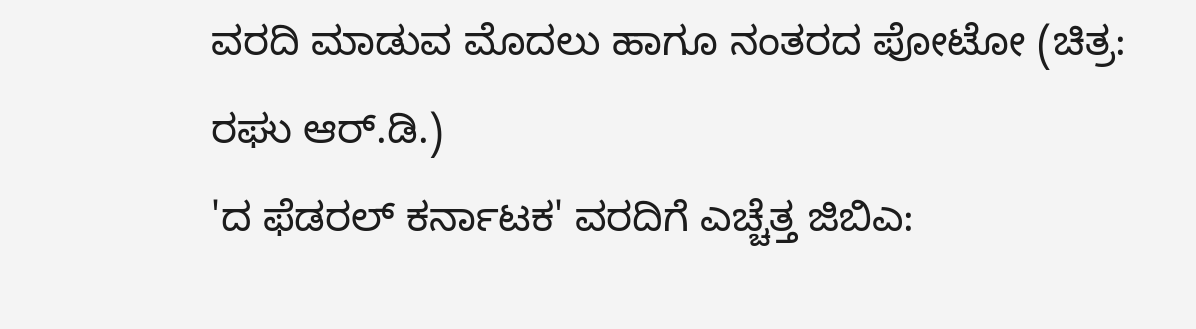ವರದಿ ಮಾಡುವ ಮೊದಲು ಹಾಗೂ ನಂತರದ ಪೋಟೋ (ಚಿತ್ರ: ರಘು ಆರ್.ಡಿ.)
'ದ ಫೆಡರಲ್ ಕರ್ನಾಟಕ' ವರದಿಗೆ ಎಚ್ಚೆತ್ತ ಜಿಬಿಎ: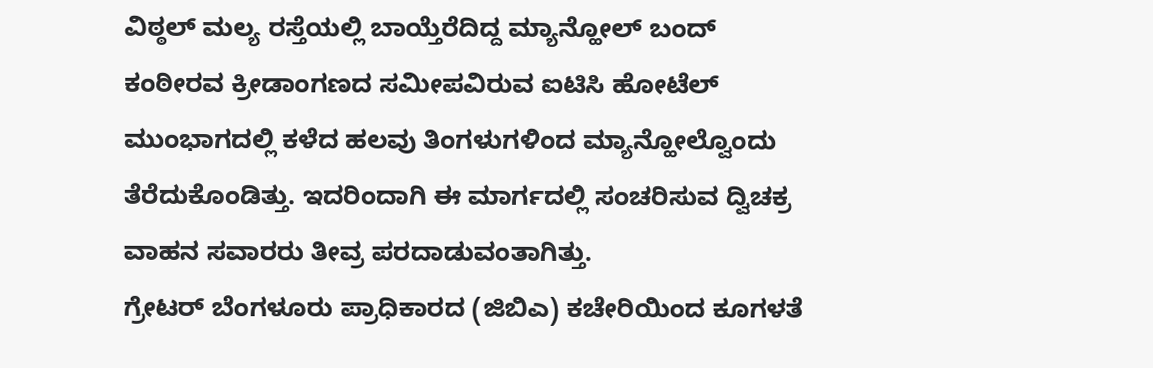ವಿಠ್ಠಲ್ ಮಲ್ಯ ರಸ್ತೆಯಲ್ಲಿ ಬಾಯ್ತೆರೆದಿದ್ದ ಮ್ಯಾನ್ಹೋಲ್ ಬಂದ್
ಕಂಠೀರವ ಕ್ರೀಡಾಂಗಣದ ಸಮೀಪವಿರುವ ಐಟಿಸಿ ಹೋಟೆಲ್ ಮುಂಭಾಗದಲ್ಲಿ ಕಳೆದ ಹಲವು ತಿಂಗಳುಗಳಿಂದ ಮ್ಯಾನ್ಹೋಲ್ವೊಂದು ತೆರೆದುಕೊಂಡಿತ್ತು. ಇದರಿಂದಾಗಿ ಈ ಮಾರ್ಗದಲ್ಲಿ ಸಂಚರಿಸುವ ದ್ವಿಚಕ್ರ ವಾಹನ ಸವಾರರು ತೀವ್ರ ಪರದಾಡುವಂತಾಗಿತ್ತು.
ಗ್ರೇಟರ್ ಬೆಂಗಳೂರು ಪ್ರಾಧಿಕಾರದ (ಜಿಬಿಎ) ಕಚೇರಿಯಿಂದ ಕೂಗಳತೆ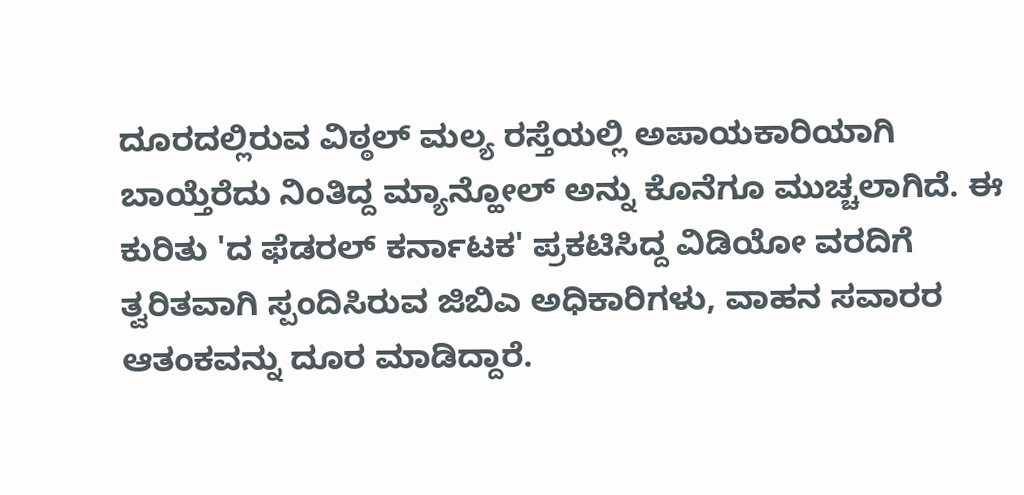ದೂರದಲ್ಲಿರುವ ವಿಠ್ಠಲ್ ಮಲ್ಯ ರಸ್ತೆಯಲ್ಲಿ ಅಪಾಯಕಾರಿಯಾಗಿ ಬಾಯ್ತೆರೆದು ನಿಂತಿದ್ದ ಮ್ಯಾನ್ಹೋಲ್ ಅನ್ನು ಕೊನೆಗೂ ಮುಚ್ಚಲಾಗಿದೆ. ಈ ಕುರಿತು 'ದ ಫೆಡರಲ್ ಕರ್ನಾಟಕ' ಪ್ರಕಟಿಸಿದ್ದ ವಿಡಿಯೋ ವರದಿಗೆ ತ್ವರಿತವಾಗಿ ಸ್ಪಂದಿಸಿರುವ ಜಿಬಿಎ ಅಧಿಕಾರಿಗಳು, ವಾಹನ ಸವಾರರ ಆತಂಕವನ್ನು ದೂರ ಮಾಡಿದ್ದಾರೆ.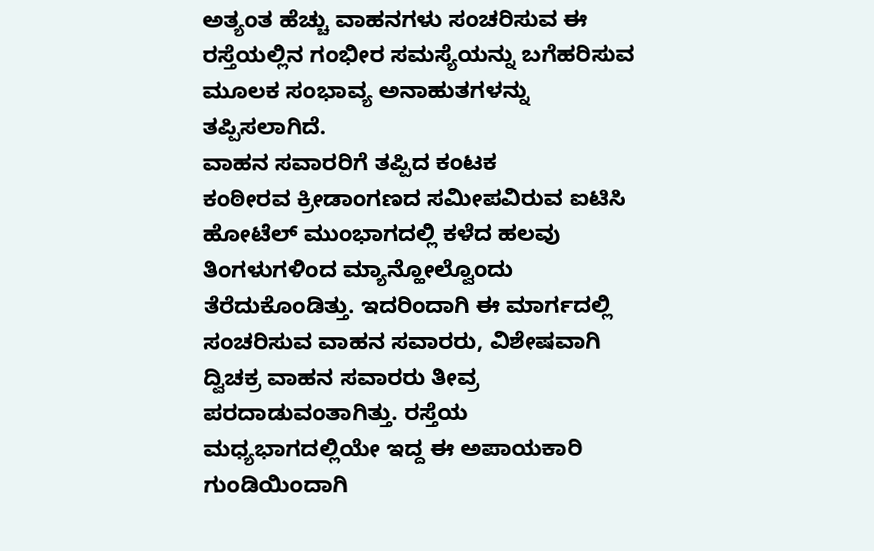ಅತ್ಯಂತ ಹೆಚ್ಚು ವಾಹನಗಳು ಸಂಚರಿಸುವ ಈ ರಸ್ತೆಯಲ್ಲಿನ ಗಂಭೀರ ಸಮಸ್ಯೆಯನ್ನು ಬಗೆಹರಿಸುವ ಮೂಲಕ ಸಂಭಾವ್ಯ ಅನಾಹುತಗಳನ್ನು ತಪ್ಪಿಸಲಾಗಿದೆ.
ವಾಹನ ಸವಾರರಿಗೆ ತಪ್ಪಿದ ಕಂಟಕ
ಕಂಠೀರವ ಕ್ರೀಡಾಂಗಣದ ಸಮೀಪವಿರುವ ಐಟಿಸಿ ಹೋಟೆಲ್ ಮುಂಭಾಗದಲ್ಲಿ ಕಳೆದ ಹಲವು ತಿಂಗಳುಗಳಿಂದ ಮ್ಯಾನ್ಹೋಲ್ವೊಂದು ತೆರೆದುಕೊಂಡಿತ್ತು. ಇದರಿಂದಾಗಿ ಈ ಮಾರ್ಗದಲ್ಲಿ ಸಂಚರಿಸುವ ವಾಹನ ಸವಾರರು, ವಿಶೇಷವಾಗಿ ದ್ವಿಚಕ್ರ ವಾಹನ ಸವಾರರು ತೀವ್ರ ಪರದಾಡುವಂತಾಗಿತ್ತು. ರಸ್ತೆಯ ಮಧ್ಯಭಾಗದಲ್ಲಿಯೇ ಇದ್ದ ಈ ಅಪಾಯಕಾರಿ ಗುಂಡಿಯಿಂದಾಗಿ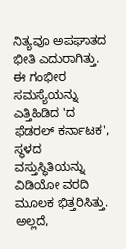ನಿತ್ಯವೂ ಅಪಘಾತದ ಭೀತಿ ಎದುರಾಗಿತ್ತು. ಈ ಗಂಭೀರ ಸಮಸ್ಯೆಯನ್ನು ಎತ್ತಿಹಿಡಿದ 'ದ ಫೆಡರಲ್ ಕರ್ನಾಟಕ', ಸ್ಥಳದ ವಸ್ತುಸ್ಥಿತಿಯನ್ನು ವಿಡಿಯೋ ವರದಿ ಮೂಲಕ ಭಿತ್ತರಿಸಿತ್ತು. ಅಲ್ಲದೆ,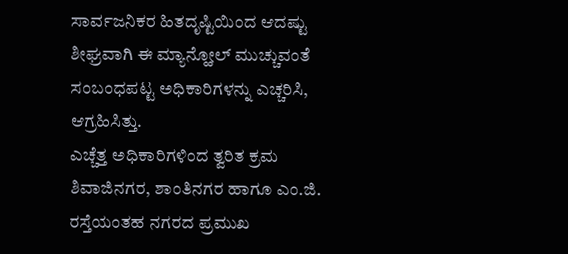ಸಾರ್ವಜನಿಕರ ಹಿತದೃಷ್ಟಿಯಿಂದ ಆದಷ್ಟು ಶೀಘ್ರವಾಗಿ ಈ ಮ್ಯಾನ್ಹೋಲ್ ಮುಚ್ಚುವಂತೆ ಸಂಬಂಧಪಟ್ಟ ಅಧಿಕಾರಿಗಳನ್ನು ಎಚ್ಚರಿಸಿ, ಆಗ್ರಹಿಸಿತ್ತು.
ಎಚ್ಚೆತ್ತ ಅಧಿಕಾರಿಗಳಿಂದ ತ್ವರಿತ ಕ್ರಮ
ಶಿವಾಜಿನಗರ, ಶಾಂತಿನಗರ ಹಾಗೂ ಎಂ.ಜಿ. ರಸ್ತೆಯಂತಹ ನಗರದ ಪ್ರಮುಖ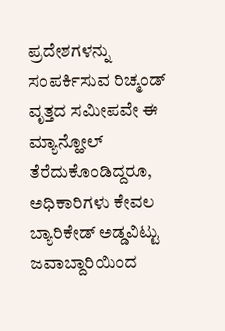ಪ್ರದೇಶಗಳನ್ನು ಸಂಪರ್ಕಿಸುವ ರಿಚ್ಮಂಡ್ ವೃತ್ತದ ಸಮೀಪವೇ ಈ ಮ್ಯಾನ್ಹೋಲ್ ತೆರೆದುಕೊಂಡಿದ್ದರೂ, ಅಧಿಕಾರಿಗಳು ಕೇವಲ ಬ್ಯಾರಿಕೇಡ್ ಅಡ್ಡವಿಟ್ಟು ಜವಾಬ್ದಾರಿಯಿಂದ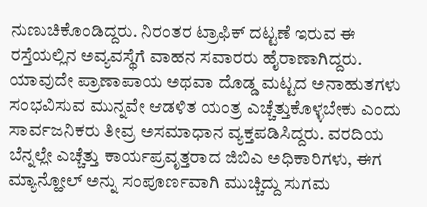ನುಣುಚಿಕೊಂಡಿದ್ದರು. ನಿರಂತರ ಟ್ರಾಫಿಕ್ ದಟ್ಟಣೆ ಇರುವ ಈ ರಸ್ತೆಯಲ್ಲಿನ ಅವ್ಯವಸ್ಥೆಗೆ ವಾಹನ ಸವಾರರು ಹೈರಾಣಾಗಿದ್ದರು. ಯಾವುದೇ ಪ್ರಾಣಾಪಾಯ ಅಥವಾ ದೊಡ್ಡ ಮಟ್ಟದ ಅನಾಹುತಗಳು ಸಂಭವಿಸುವ ಮುನ್ನವೇ ಆಡಳಿತ ಯಂತ್ರ ಎಚ್ಚೆತ್ತುಕೊಳ್ಳಬೇಕು ಎಂದು ಸಾರ್ವಜನಿಕರು ತೀವ್ರ ಅಸಮಾಧಾನ ವ್ಯಕ್ತಪಡಿಸಿದ್ದರು. ವರದಿಯ ಬೆನ್ನಲ್ಲೇ ಎಚ್ಚೆತ್ತು ಕಾರ್ಯಪ್ರವೃತ್ತರಾದ ಜಿಬಿಎ ಅಧಿಕಾರಿಗಳು, ಈಗ ಮ್ಯಾನ್ಹೋಲ್ ಅನ್ನು ಸಂಪೂರ್ಣವಾಗಿ ಮುಚ್ಚಿದ್ದು ಸುಗಮ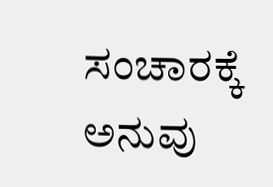ಸಂಚಾರಕ್ಕೆ ಅನುವು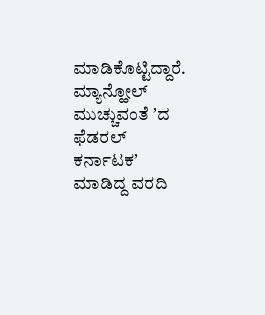ಮಾಡಿಕೊಟ್ಟಿದ್ದಾರೆ.
ಮ್ಯಾನ್ಹೋಲ್ ಮುಚ್ಚುವಂತೆ ʼದ ಫೆಡರಲ್ ಕರ್ನಾಟಕʼ ಮಾಡಿದ್ದ ವರದಿ